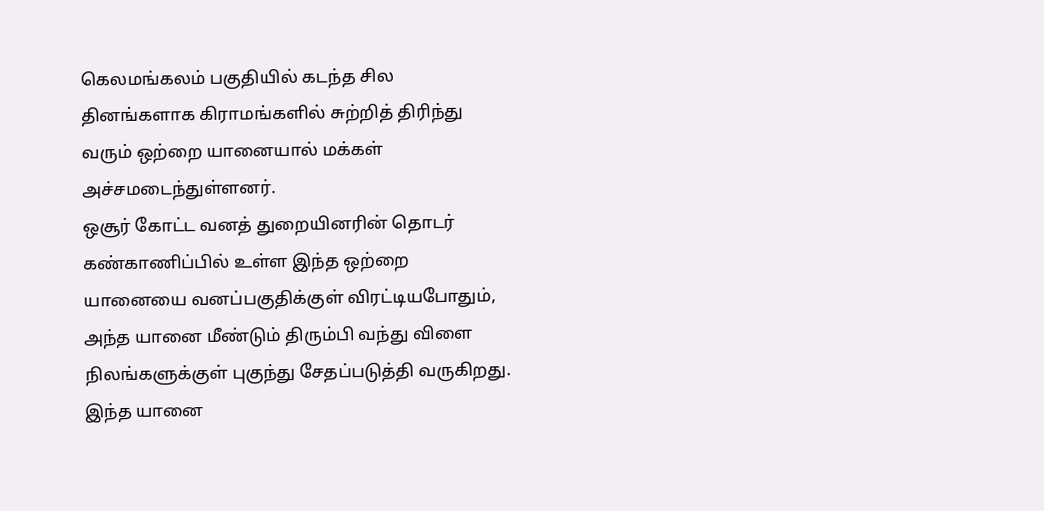கெலமங்கலம் பகுதியில் கடந்த சில தினங்களாக கிராமங்களில் சுற்றித் திரிந்து வரும் ஒற்றை யானையால் மக்கள் அச்சமடைந்துள்ளனர்.
ஒசூர் கோட்ட வனத் துறையினரின் தொடர் கண்காணிப்பில் உள்ள இந்த ஒற்றை யானையை வனப்பகுதிக்குள் விரட்டியபோதும், அந்த யானை மீண்டும் திரும்பி வந்து விளை நிலங்களுக்குள் புகுந்து சேதப்படுத்தி வருகிறது.
இந்த யானை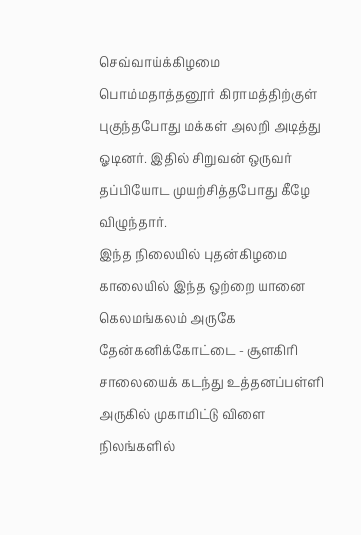செவ்வாய்க்கிழமை பொம்மதாத்தனூர் கிராமத்திற்குள் புகுந்தபோது மக்கள் அலறி அடித்து ஓடினர். இதில் சிறுவன் ஒருவர் தப்பியோட முயற்சித்தபோது கீழே விழுந்தார்.
இந்த நிலையில் புதன்கிழமை காலையில் இந்த ஒற்றை யானை கெலமங்கலம் அருகே தேன்கனிக்கோட்டை - சூளகிரி சாலையைக் கடந்து உத்தனப்பள்ளி அருகில் முகாமிட்டு விளை நிலங்களில்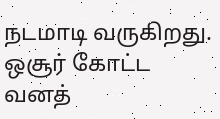நடமாடி வருகிறது. ஒசூர் கோட்ட வனத்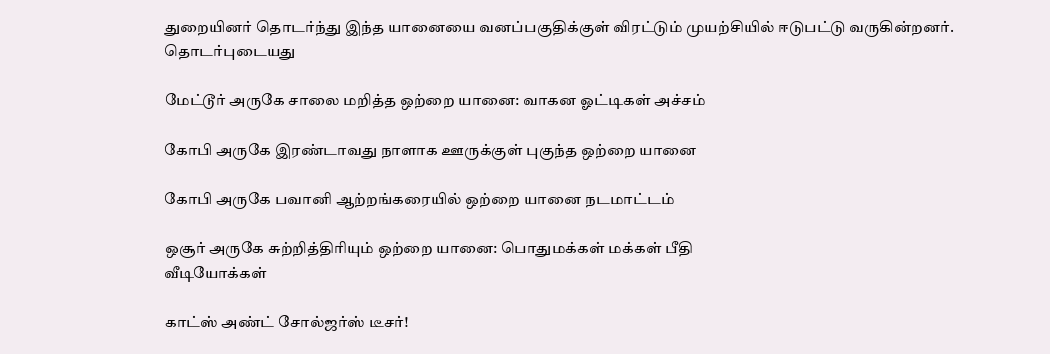துறையினர் தொடர்ந்து இந்த யானையை வனப்பகுதிக்குள் விரட்டும் முயற்சியில் ஈடுபட்டு வருகின்றனர்.
தொடர்புடையது

மேட்டூர் அருகே சாலை மறித்த ஒற்றை யானை: வாகன ஓட்டிகள் அச்சம்

கோபி அருகே இரண்டாவது நாளாக ஊருக்குள் புகுந்த ஒற்றை யானை

கோபி அருகே பவானி ஆற்றங்கரையில் ஒற்றை யானை நடமாட்டம்

ஒசூர் அருகே சுற்றித்திரியும் ஒற்றை யானை: பொதுமக்கள் மக்கள் பீதி
வீடியோக்கள்

காட்ஸ் அண்ட் சோல்ஜர்ஸ் டீசர்!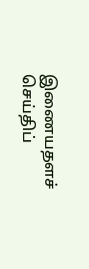இணையதளச் செய்திப்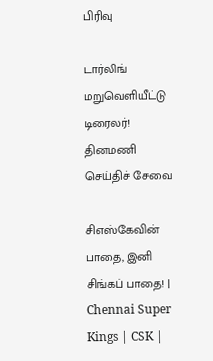பிரிவு

டார்லிங் மறுவெளியீட்டு டிரைலர்!
தினமணி செய்திச் சேவை

சிஎஸ்கேவின் பாதை, இனி சிங்கப் பாதை! | Chennai Super Kings | CSK |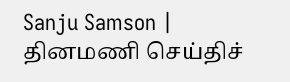Sanju Samson |
தினமணி செய்திச்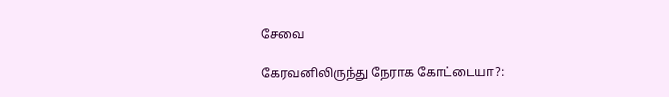சேவை

கேரவனிலிருந்து நேராக கோட்டையா?: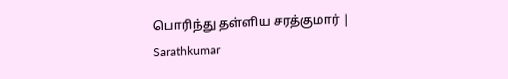பொரிந்து தள்ளிய சரத்குமார் | Sarathkumar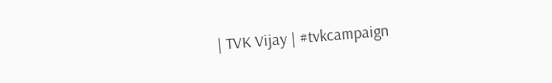| TVK Vijay | #tvkcampaign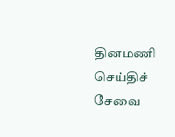தினமணி செய்திச் சேவை